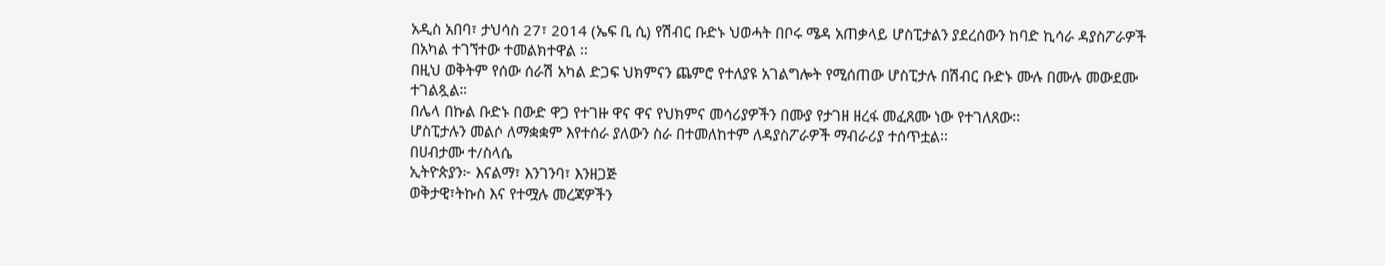አዲስ አበባ፣ ታህሳስ 27፣ 2014 (ኤፍ ቢ ሲ) የሽብር ቡድኑ ህወሓት በቦሩ ሜዳ አጠቃላይ ሆስፒታልን ያደረሰውን ከባድ ኪሳራ ዳያስፖራዎች በአካል ተገኘተው ተመልክተዋል ፡፡
በዚህ ወቅትም የሰው ሰራሽ አካል ድጋፍ ህክምናን ጨምሮ የተለያዩ አገልግሎት የሚሰጠው ሆስፒታሉ በሽብር ቡድኑ ሙሉ በሙሉ መውደሙ ተገልጿል።
በሌላ በኩል ቡድኑ በውድ ዋጋ የተገዙ ዋና ዋና የህክምና መሳሪያዎችን በሙያ የታገዘ ዘረፋ መፈጸሙ ነው የተገለጸው፡፡
ሆስፒታሉን መልሶ ለማቋቋም እየተሰራ ያለውን ስራ በተመለከተም ለዳያስፖራዎች ማብራሪያ ተሰጥቷል፡፡
በሀብታሙ ተ/ስላሴ
ኢትዮጵያን፦ እናልማ፣ እንገንባ፣ እንዘጋጅ
ወቅታዊ፣ትኩስ እና የተሟሉ መረጃዎችን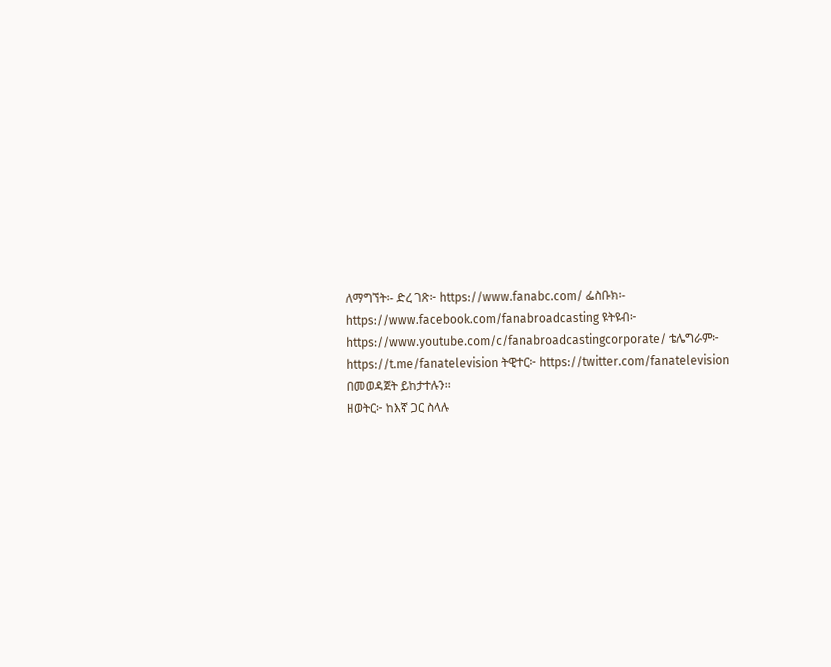ለማግኘት፡- ድረ ገጽ፦ https://www.fanabc.com/ ፌስቡክ፡- https://www.facebook.com/fanabroadcasting ዩትዩብ፦ https://www.youtube.com/c/fanabroadcastingcorporate/ ቴሌግራም፦ https://t.me/fanatelevision ትዊተር፦ https://twitter.com/fanatelevision በመወዳጀት ይከታተሉን፡፡
ዘወትር፦ ከእኛ ጋር ስላሉ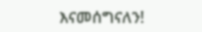እናመሰግናለን!